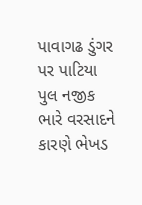પાવાગઢ ડુંગર પર પાટિયા પુલ નજીક ભારે વરસાદને કારણે ભેખડ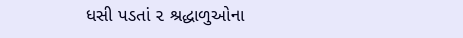ધસી પડતાં ૨ શ્રદ્ધાળુઓના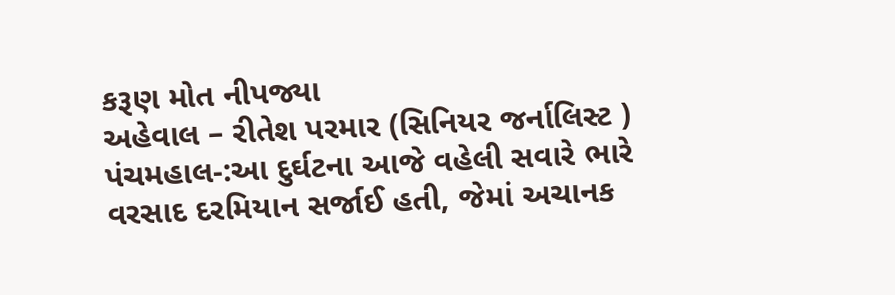કરૂણ મોત નીપજ્યા
અહેવાલ – રીતેશ પરમાર (સિનિયર જર્નાલિસ્ટ ) પંચમહાલ-:આ દુર્ઘટના આજે વહેલી સવારે ભારે વરસાદ દરમિયાન સર્જાઈ હતી, જેમાં અચાનક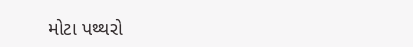મોટા પથ્થરો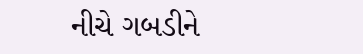નીચે ગબડીને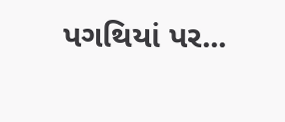પગથિયાં પર...